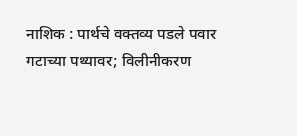नाशिक : पार्थचे वक्तव्य पडले पवार गटाच्या पथ्यावर; विलीनीकरण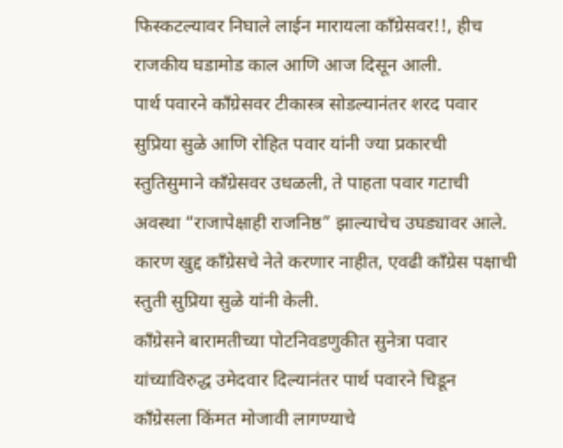फिस्कटल्यावर निघाले लाईन मारायला काँग्रेसवर!!, हीच राजकीय घडामोड काल आणि आज दिसून आली.
पार्थ पवारने काँग्रेसवर टीकास्त्र सोडल्यानंतर शरद पवार सुप्रिया सुळे आणि रोहित पवार यांनी ज्या प्रकारची स्तुतिसुमाने काँग्रेसवर उधळली, ते पाहता पवार गटाची अवस्था “राजापेक्षाही राजनिष्ठ” झाल्याचेच उघड्यावर आले. कारण खुद्द काँग्रेसचे नेते करणार नाहीत, एवढी काँग्रेस पक्षाची स्तुती सुप्रिया सुळे यांनी केली.
काँग्रेसने बारामतीच्या पोटनिवडणुकीत सुनेत्रा पवार यांच्याविरुद्ध उमेदवार दिल्यानंतर पार्थ पवारने चिडून काँग्रेसला किंमत मोजावी लागण्याचे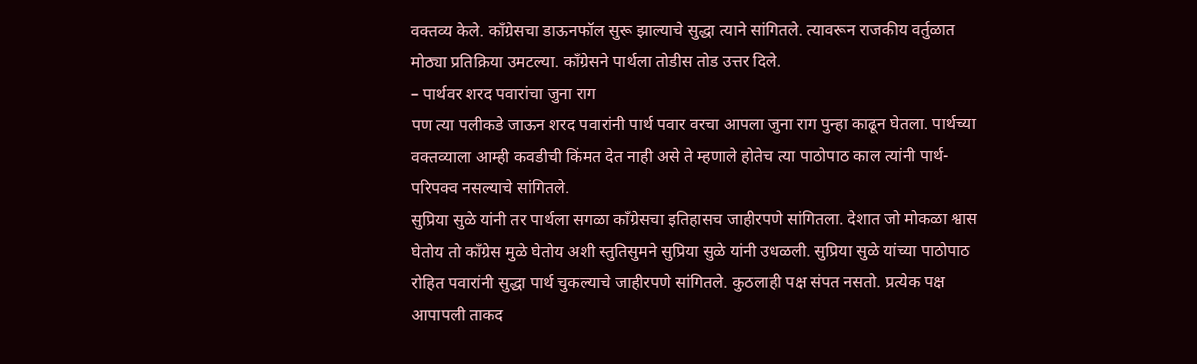वक्तव्य केले. काँग्रेसचा डाऊनफॉल सुरू झाल्याचे सुद्धा त्याने सांगितले. त्यावरून राजकीय वर्तुळात मोठ्या प्रतिक्रिया उमटल्या. काँग्रेसने पार्थला तोडीस तोड उत्तर दिले.
– पार्थवर शरद पवारांचा जुना राग
पण त्या पलीकडे जाऊन शरद पवारांनी पार्थ पवार वरचा आपला जुना राग पुन्हा काढून घेतला. पार्थच्या वक्तव्याला आम्ही कवडीची किंमत देत नाही असे ते म्हणाले होतेच त्या पाठोपाठ काल त्यांनी पार्थ-परिपक्व नसल्याचे सांगितले.
सुप्रिया सुळे यांनी तर पार्थला सगळा काँग्रेसचा इतिहासच जाहीरपणे सांगितला. देशात जो मोकळा श्वास घेतोय तो काँग्रेस मुळे घेतोय अशी स्तुतिसुमने सुप्रिया सुळे यांनी उधळली. सुप्रिया सुळे यांच्या पाठोपाठ रोहित पवारांनी सुद्धा पार्थ चुकल्याचे जाहीरपणे सांगितले. कुठलाही पक्ष संपत नसतो. प्रत्येक पक्ष आपापली ताकद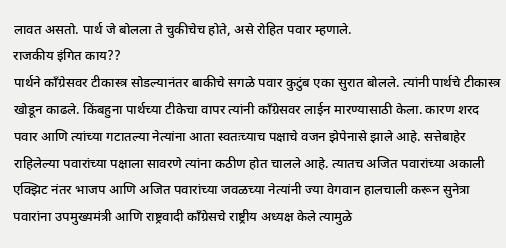लावत असतो. पार्थ जे बोलला ते चुकीचेच होते, असे रोहित पवार म्हणाले.
राजकीय इंगित काय??
पार्थने काँग्रेसवर टीकास्त्र सोडल्यानंतर बाकीचे सगळे पवार कुटुंब एका सुरात बोलले. त्यांनी पार्थचे टीकास्त्र खोडून काढले. किंबहुना पार्थच्या टीकेचा वापर त्यांनी काँग्रेसवर लाईन मारण्यासाठी केला. कारण शरद पवार आणि त्यांच्या गटातल्या नेत्यांना आता स्वतःच्याच पक्षाचे वजन झेपेनासे झाले आहे. सत्तेबाहेर राहिलेल्या पवारांच्या पक्षाला सावरणे त्यांना कठीण होत चालले आहे. त्यातच अजित पवारांच्या अकाली एक्झिट नंतर भाजप आणि अजित पवारांच्या जवळच्या नेत्यांनी ज्या वेगवान हालचाली करून सुनेत्रा पवारांना उपमुख्यमंत्री आणि राष्ट्रवादी काँग्रेसचे राष्ट्रीय अध्यक्ष केले त्यामुळे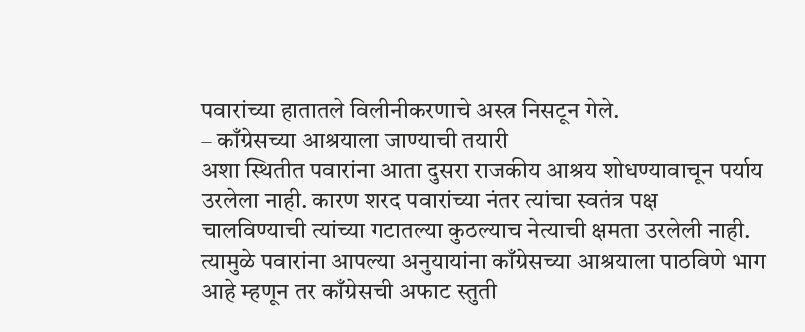पवारांच्या हातातले विलीनीकरणाचे अस्त्र निसटून गेले.
– काँग्रेसच्या आश्रयाला जाण्याची तयारी
अशा स्थितीत पवारांना आता दुसरा राजकीय आश्रय शोधण्यावाचून पर्याय उरलेला नाही. कारण शरद पवारांच्या नंतर त्यांचा स्वतंत्र पक्ष चालविण्याची त्यांच्या गटातल्या कुठल्याच नेत्याची क्षमता उरलेली नाही. त्यामुळे पवारांना आपल्या अनुयायांना काँग्रेसच्या आश्रयाला पाठविणे भाग आहे म्हणून तर काँग्रेसची अफाट स्तुती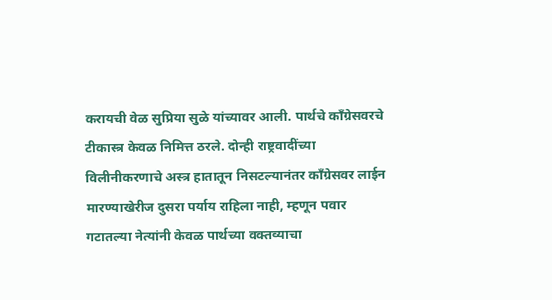करायची वेळ सुप्रिया सुळे यांच्यावर आली. पार्थचे काँग्रेसवरचे टीकास्त्र केवळ निमित्त ठरले. दोन्ही राष्ट्रवादींच्या विलीनीकरणाचे अस्त्र हातातून निसटल्यानंतर काँग्रेसवर लाईन मारण्याखेरीज दुसरा पर्याय राहिला नाही, म्हणून पवार गटातल्या नेत्यांनी केवळ पार्थच्या वक्तव्याचा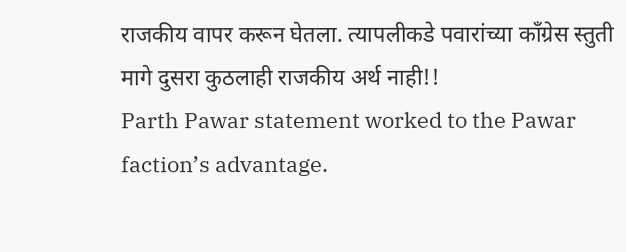राजकीय वापर करून घेतला. त्यापलीकडे पवारांच्या काँग्रेस स्तुती मागे दुसरा कुठलाही राजकीय अर्थ नाही!!
Parth Pawar statement worked to the Pawar faction’s advantage.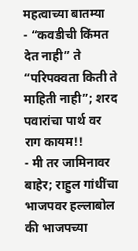महत्वाच्या बातम्या
- “कवडीची किंमत देत नाही” ते “परिपक्वता किती ते माहिती नाही”; शरद पवारांचा पार्थ वर राग कायम!!
- मी तर जामिनावर बाहेर; राहुल गांधींचा भाजपवर हल्लाबोल की भाजपच्या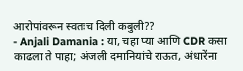आरोपांवरून स्वतःच दिली कबुली??
- Anjali Damania : या, चहा प्या आणि CDR कसा काढला ते पाहा; अंजली दमानियांचे राऊत, अंधारेंना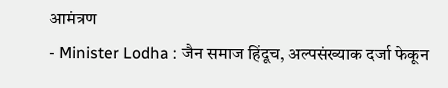आमंत्रण
- Minister Lodha : जैन समाज हिंदूच, अल्पसंख्याक दर्जा फेकून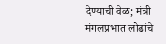देण्याची वेळ; मंत्री मंगलप्रभात लोढांचे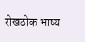रोखठोक भाष्य